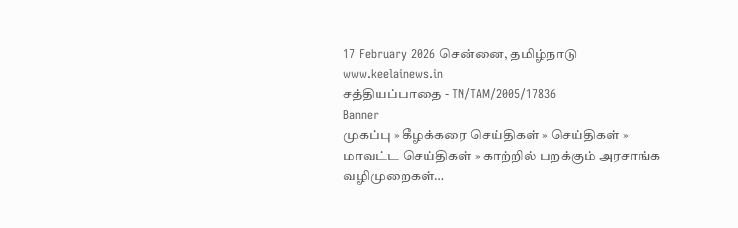17 February 2026 சென்னை, தமிழ்நாடு
www.keelainews.in
சத்தியப்பாதை - TN/TAM/2005/17836
Banner
முகப்பு » கீழக்கரை செய்திகள் » செய்திகள் » மாவட்ட செய்திகள் » காற்றில் பறக்கும் அரசாங்க வழிமுறைகள்…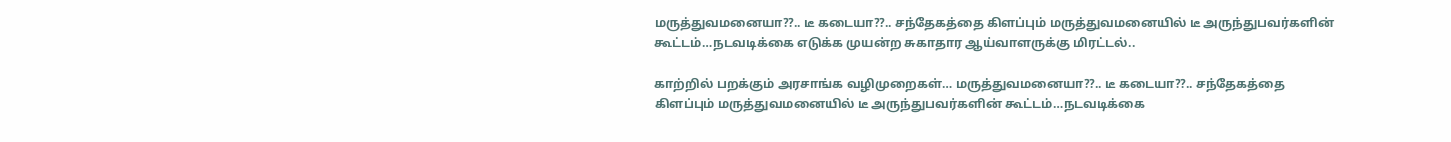மருத்துவமனையா??.. டீ கடையா??.. சந்தேகத்தை கிளப்பும் மருத்துவமனையில் டீ அருந்துபவர்களின் கூட்டம்…நடவடிக்கை எடுக்க முயன்ற சுகாதார ஆய்வாளருக்கு மிரட்டல்..

காற்றில் பறக்கும் அரசாங்க வழிமுறைகள்… மருத்துவமனையா??.. டீ கடையா??.. சந்தேகத்தை கிளப்பும் மருத்துவமனையில் டீ அருந்துபவர்களின் கூட்டம்…நடவடிக்கை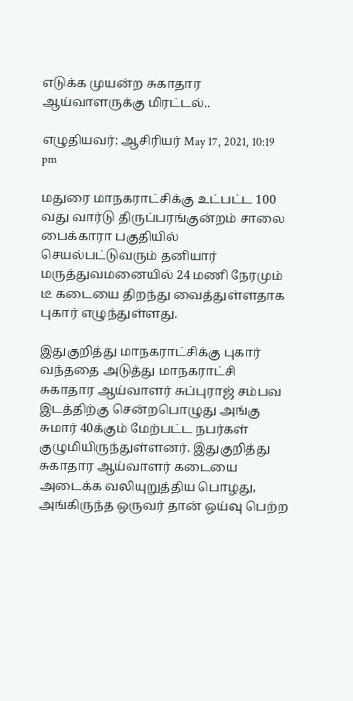எடுக்க முயன்ற சுகாதார ஆய்வாளருக்கு மிரட்டல்..

எழுதியவர்: ஆசிரியர் May 17, 2021, 10:19 pm

மதுரை மாநகராட்சிக்கு உட்பட்ட 100 வது வார்டு திருப்பரங்குன்றம் சாலை பைக்காரா பகுதியில் செயல்பட்டுவரும் தனியார் மருத்துவமனையில் 24 மணி நேரமும் டீ கடையை திறந்து வைத்துள்ளதாக புகார் எழுந்துள்ளது.

இதுகுறித்து மாநகராட்சிக்கு புகார் வந்ததை அடுத்து மாநகராட்சி சுகாதார ஆய்வாளர் சுப்புராஜ் சம்பவ இடத்திற்கு சென்றபொழுது அங்கு சுமார் 40க்கும் மேற்பட்ட நபர்கள் குழுமியிருந்துள்ளனர். இதுகுறித்து சுகாதார ஆய்வாளர் கடையை அடைக்க வலியுறுத்திய பொழது, அங்கிருந்த ஒருவர் தான் ஒய்வு பெற்ற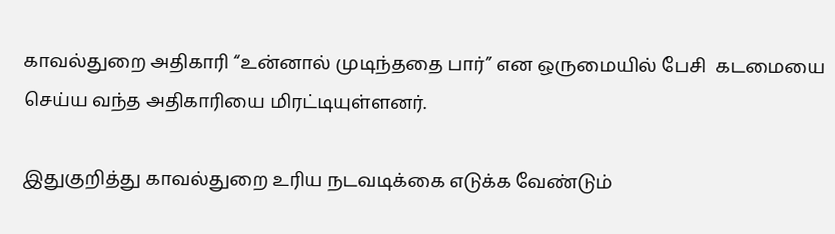காவல்துறை அதிகாரி “உன்னால் முடிந்ததை பார்” என ஒருமையில் பேசி  கடமையை செய்ய வந்த அதிகாரியை மிரட்டியுள்ளனர்.

இதுகுறித்து காவல்துறை உரிய நடவடிக்கை எடுக்க வேண்டும்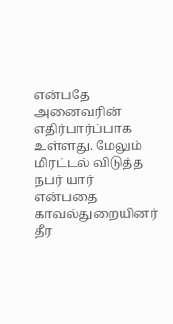என்பதே அனைவரின் எதிர்பார்ப்பாக உள்ளது. மேலும் மிரட்டல் விடுத்த நபர் யார் என்பதை காவல்துறையினர் தீர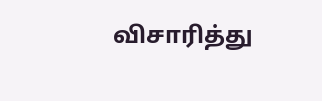விசாரித்து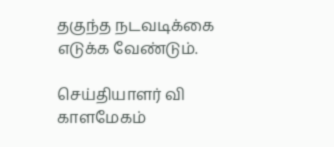தகுந்த நடவடிக்கை எடுக்க வேண்டும்.

செய்தியாளர் வி காளமேகம்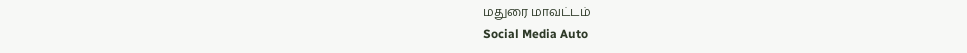மதுரை மாவட்டம்
Social Media Auto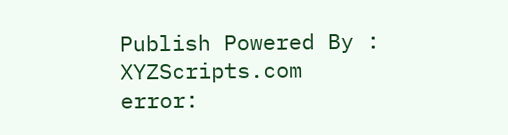Publish Powered By : XYZScripts.com
error: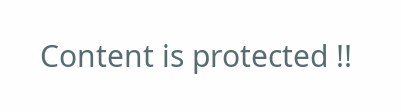Content is protected !!